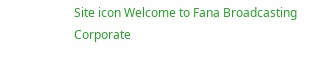Site icon Welcome to Fana Broadcasting Corporate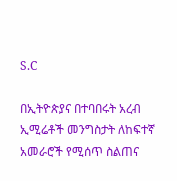S.C

በኢትዮጵያና በተባበሩት አረብ ኢሚሬቶች መንግስታት ለከፍተኛ አመራሮች የሚሰጥ ስልጠና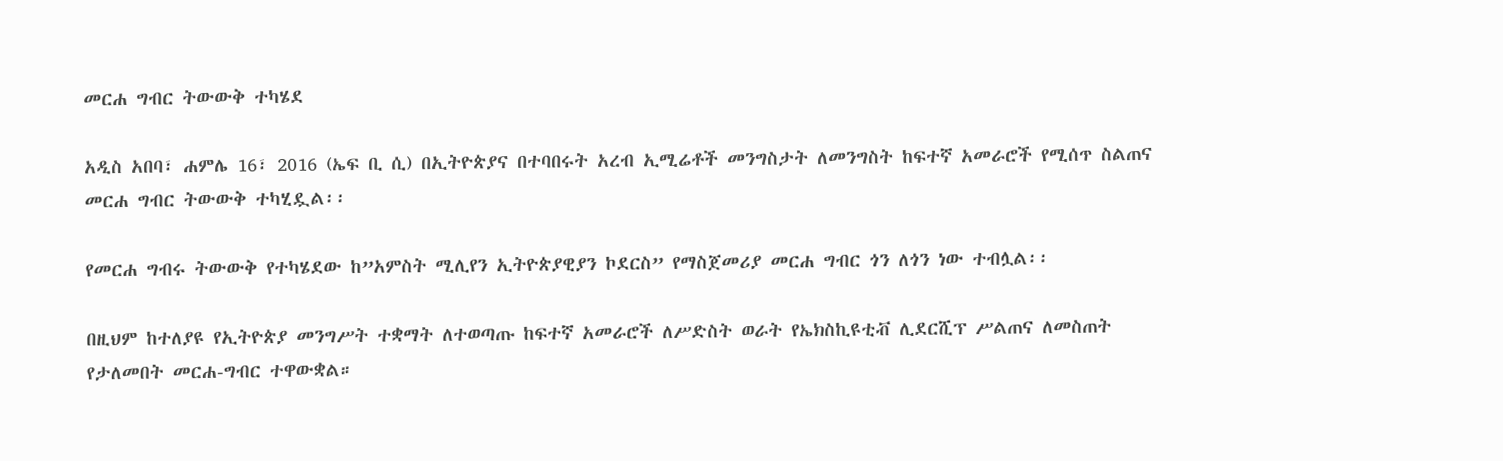መርሐ ግብር ትውውቅ ተካሄደ

አዲስ አበባ፣ ሐምሌ 16፣ 2016 (ኤፍ ቢ ሲ) በኢትዮጵያና በተባበሩት አረብ ኢሚሬቶች መንግስታት ለመንግስት ከፍተኛ አመራሮች የሚሰጥ ስልጠና መርሐ ግብር ትውውቅ ተካሂዷል፡፡

የመርሐ ግብሩ ትውውቅ የተካሄደው ከ”አምስት ሚሊየን ኢትዮጵያዊያን ኮደርስ” የማስጀመሪያ መርሐ ግብር ጎን ለጎን ነው ተብሏል፡፡

በዚህም ከተለያዩ የኢትዮጵያ መንግሥት ተቋማት ለተወጣጡ ከፍተኛ አመራሮች ለሥድስት ወራት የኤክስኪዩቲቭ ሊደርሺፕ ሥልጠና ለመስጠት የታለመበት መርሐ-ግብር ተዋውቋል።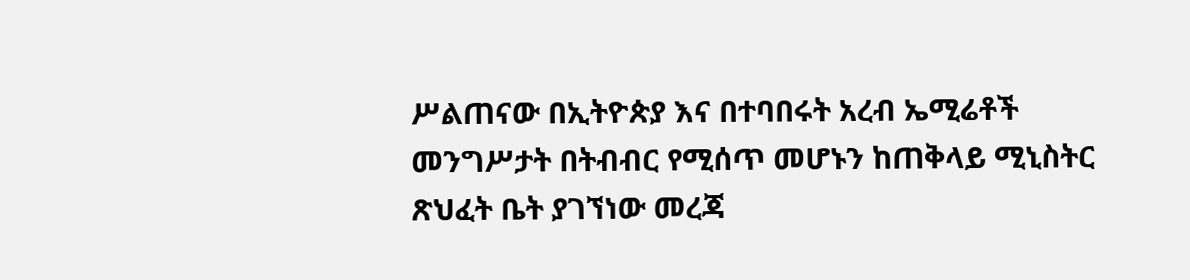ሥልጠናው በኢትዮጵያ እና በተባበሩት አረብ ኤሚሬቶች መንግሥታት በትብብር የሚሰጥ መሆኑን ከጠቅላይ ሚኒስትር ጽህፈት ቤት ያገኘነው መረጃ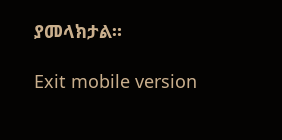ያመላክታል።

Exit mobile version